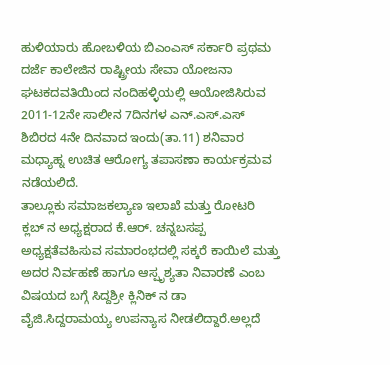ಹುಳಿಯಾರು ಹೋಬಳಿಯ ಬಿಎಂಎಸ್ ಸರ್ಕಾರಿ ಪ್ರಥಮ ದರ್ಜೆ ಕಾಲೇಜಿನ ರಾಷ್ಟ್ರೀಯ ಸೇವಾ ಯೋಜನಾ ಘಟಕದವತಿಯಿಂದ ನಂದಿಹಳ್ಳಿಯಲ್ಲಿ ಆಯೋಜಿಸಿರುವ 2011-12ನೇ ಸಾಲೀನ 7ದಿನಗಳ ಎನ್.ಎಸ್.ಎಸ್ ಶಿಬಿರದ 4ನೇ ದಿನವಾದ ಇಂದು(ತಾ.11) ಶನಿವಾರ ಮಧ್ಯಾಹ್ನ ಉಚಿತ ಆರೋಗ್ಯ ತಪಾಸಣಾ ಕಾರ್ಯಕ್ರಮವ ನಡೆಯಲಿದೆ.
ತಾಲ್ಲೂಕು ಸಮಾಜಕಲ್ಯಾಣ ಇಲಾಖೆ ಮತ್ತು ರೋಟರಿ ಕ್ಲಬ್ ನ ಅಧ್ಯಕ್ಷರಾದ ಕೆ.ಆರ್. ಚನ್ನಬಸಪ್ಪ ಅಧ್ಯಕ್ಷತೆವಹಿಸುವ ಸಮಾರಂಭದಲ್ಲಿ ಸಕ್ಕರೆ ಕಾಯಿಲೆ ಮತ್ತು ಅದರ ನಿರ್ವಹಣೆ ಹಾಗೂ ಆಸ್ಪೃಶ್ಯತಾ ನಿವಾರಣೆ ಎಂಬ ವಿಷಯದ ಬಗ್ಗೆ ಸಿದ್ದಶ್ರೀ ಕ್ಲಿನಿಕ್ ನ ಡಾ ವೈಜಿ.ಸಿದ್ದರಾಮಯ್ಯ ಉಪನ್ಯಾಸ ನೀಡಲಿದ್ದಾರೆ.ಅಲ್ಲದೆ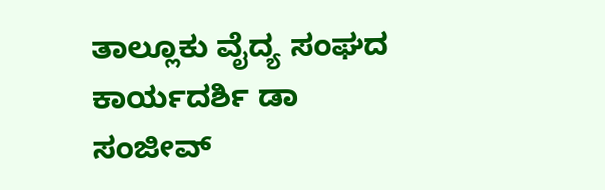ತಾಲ್ಲೂಕು ವೈದ್ಯ ಸಂಘದ ಕಾರ್ಯದರ್ಶಿ ಡಾ ಸಂಜೀವ್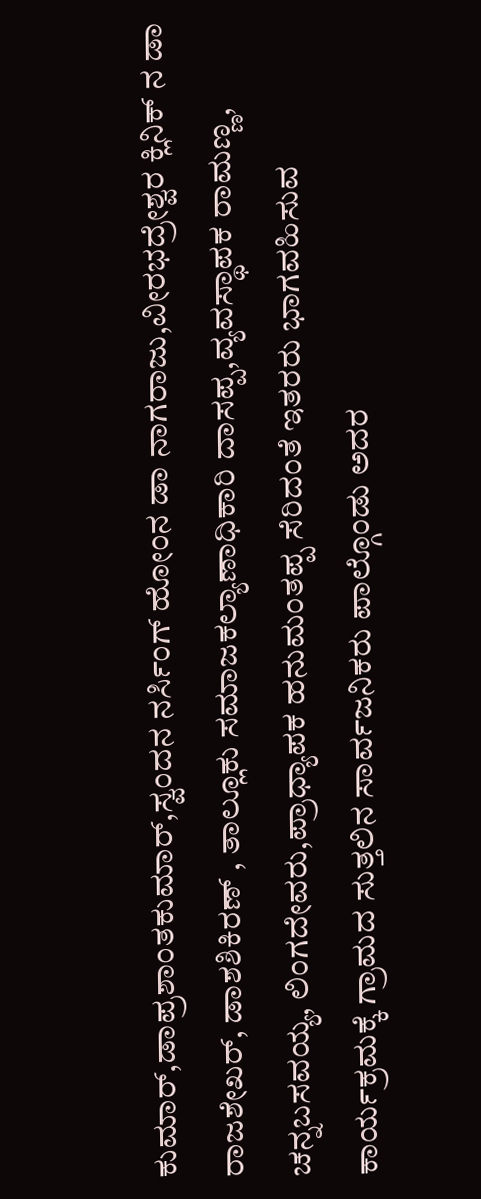ಕುಮಾರ್,ಡಾಪ್ರಶಾಂತಕುಮಾರ್,ಸ್ವಂದನ ನರ್ಸಿಂಗ್ ಹೋಂನ ಡಾ ನಾಗರಾಜು,ವೀರಭದ್ರೇಶ್ವರ ಕ್ಲಿನಿಕ್ ನ ಡಾ ರಾಜಶೇಖರ್, ಡಾಶಶಿಕಿರಣ್ , ತಾಲ್ಲೂಕು ಸಮಾಜಕಲ್ಯಾಣಾಧಿಕಾರಿ ದಾಸಪ್ಪ,ವ್ಯವಸ್ಥಾಪಕ ರಾಮಣ್ಣ, ಚನ್ನಬಸವಯ್ಯ, ಲಿಂಗದೇವರು,ಪ್ರಾಧ್ಯಾಪಕ ಹನುಮಂತಪ್ಪ ಸೆರಿದಂತೆ ಇತರರು ಭಾಗವಹಿಸುವ ಕಾರ್ಯಕ್ರಮಕ್ಕೆ ಗ್ರಾಮದ ಸುತ್ತಲಿನ ಸಾರ್ವಜನಿಕರು ಪಾಲ್ಗೊಂಡು ಅದರ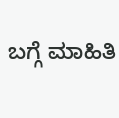ಬಗ್ಗೆ ಮಾಹಿತಿ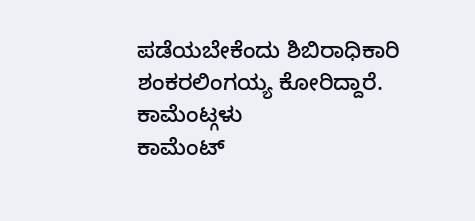ಪಡೆಯಬೇಕೆಂದು ಶಿಬಿರಾಧಿಕಾರಿ ಶಂಕರಲಿಂಗಯ್ಯ ಕೋರಿದ್ದಾರೆ.
ಕಾಮೆಂಟ್ಗಳು
ಕಾಮೆಂಟ್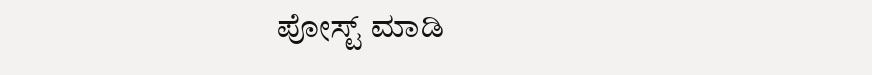ಪೋಸ್ಟ್ ಮಾಡಿ